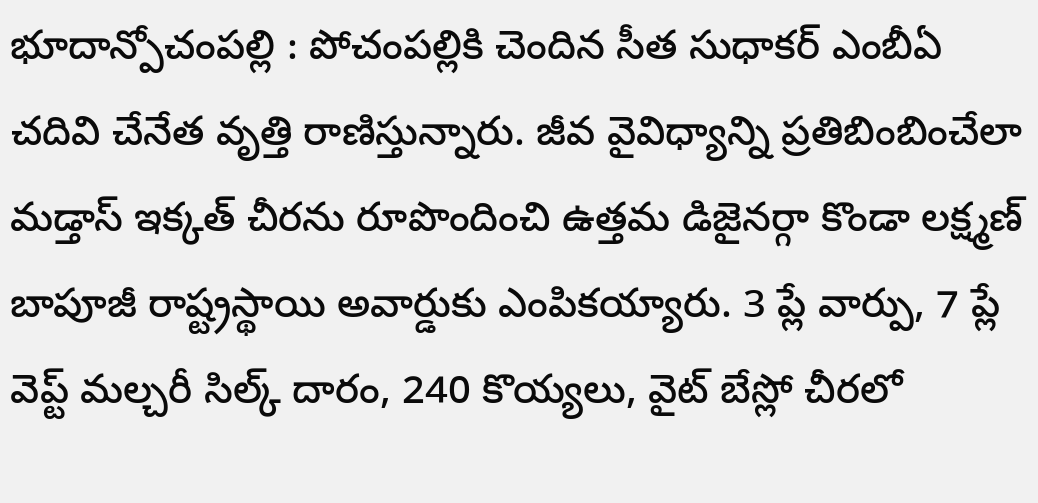భూదాన్పోచంపల్లి : పోచంపల్లికి చెందిన సీత సుధాకర్ ఎంబీఏ చదివి చేనేత వృత్తి రాణిస్తున్నారు. జీవ వైవిధ్యాన్ని ప్రతిబింబించేలా మడ్తాస్ ఇక్కత్ చీరను రూపొందించి ఉత్తమ డిజైనర్గా కొండా లక్ష్మణ్ బాపూజీ రాష్ట్రస్థాయి అవార్డుకు ఎంపికయ్యారు. 3 ప్లే వార్పు, 7 ప్లే వెప్ట్ మల్చరీ సిల్క్ దారం, 240 కొయ్యలు, వైట్ బేస్లో చీరలో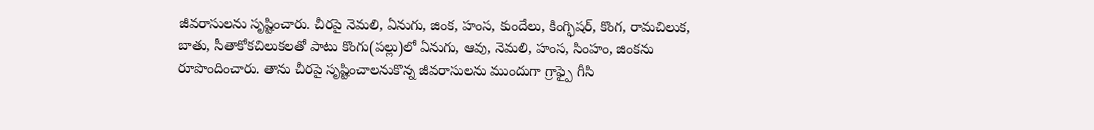జీవరాసులను సృష్టించారు. చీరపై నెమలి, ఏనుగు, జింక, హంస, కుందేలు, కింగ్ఫిషర్, కొంగ, రామచిలుక, బాతు, సీతాకోకచిలుకలతో పాటు కొంగు(పల్లు)లో ఏనుగు, ఆవు, నెమలి, హంస, సింహం, జింకను రూపొందించారు. తాను చీరపై సృష్టించాలనుకొన్న జీవరాసులను ముందుగా గ్రాఫ్పై గీసి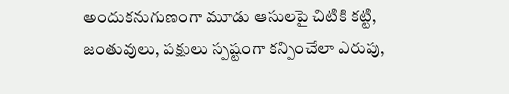అందుకనుగుణంగా మూడు ఆసులపై చిటికి కట్టి, జంతువులు, పక్షులు స్పష్టంగా కన్పించేలా ఎరుపు,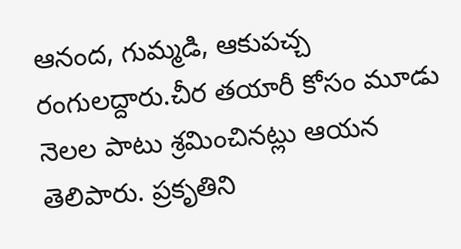ఆనంద, గుమ్మడి, ఆకుపచ్చ రంగులద్దారు.చీర తయారీ కోసం మూడు నెలల పాటు శ్రమించినట్లు ఆయన తెలిపారు. ప్రకృతిని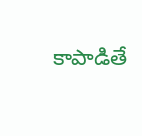కాపాడితే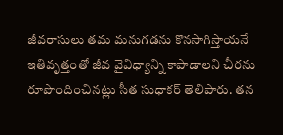జీవరాసులు తమ మనుగడను కొనసాగిస్తాయనే ఇతివృత్తంతో జీవ వైవిధ్యాన్ని కాపాడాలని చీరను రూపొందించినట్లు సీత సుధాకర్ తెలిపారు. తన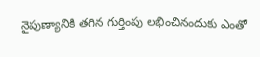నైపుణ్యానికి తగిన గుర్తింపు లభించినందుకు ఎంతో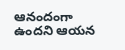ఆనందంగా ఉందని ఆయన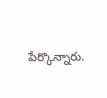పేర్కొన్నారు.